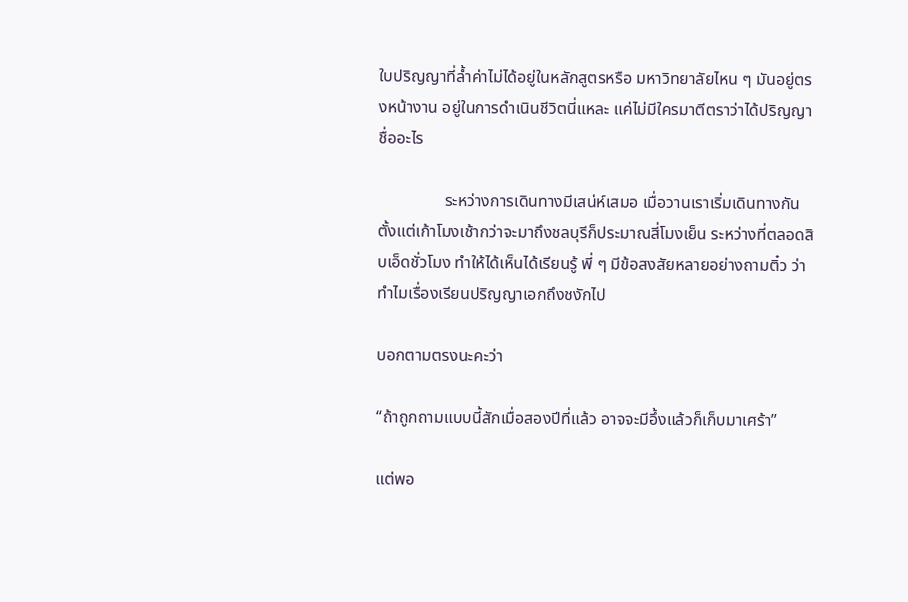ใบปริญญาที่ล้ำค่าไม่ได้อยู่ในหลักสูตรหรือ มหาวิทยาลัยไหน ๆ มันอยู่ตรงหน้างาน อยู่ในการดำเนินชีวิตนี่แหละ แค่ไม่มีใครมาตีตราว่าได้ปริญญาชื่ออะไร

                ระหว่างการเดินทางมีเสน่ห์เสมอ เมื่อวานเราเริ่มเดินทางกันตั้งแต่เก้าโมงเช้ากว่าจะมาถึงชลบุรีก็ประมาณสี่โมงเย็น ระหว่างที่ตลอดสิบเอ็ดชั่วโมง ทำให้ได้เห็นได้เรียนรู้ พี่ ๆ มีข้อสงสัยหลายอย่างถามติ๋ว ว่าทำไมเรื่องเรียนปริญญาเอกถึงชงักไป

บอกตามตรงนะคะว่า

“ถ้าถูกถามแบบนี้สักเมื่อสองปีที่แล้ว อาจจะมีอึ้งแล้วก็เก็บมาเศร้า”

แต่พอ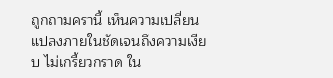ถูกถามครานี้ เห็นความเปลี่ยนแปลงภายในชัดเจนถึงความเงียบ ไม่เกรี้ยวกราด ใน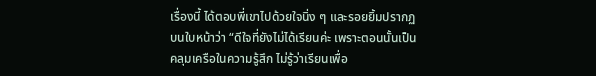เรื่องนี้ ได้ตอบพี่เขาไปด้วยใจนิ่ง ๆ และรอยยิ้มปรากฏบนใบหน้าว่า “ดีใจที่ยังไม่ได้เรียนค่ะ เพราะตอนนั้นเป็นคลุมเครือในความรู้สึก ไม่รู้ว่าเรียนเพื่อ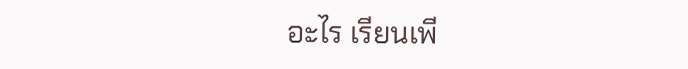อะไร เรียนเพี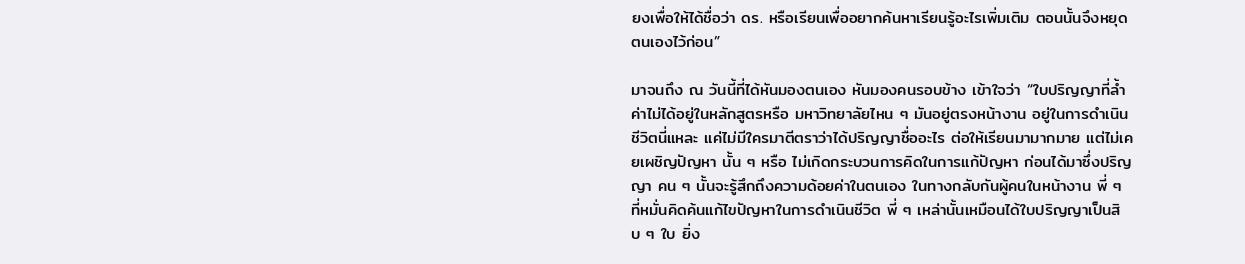ยงเพื่อให้ได้ชื่อว่า ดร. หรือเรียนเพื่ออยากค้นหาเรียนรู้อะไรเพิ่มเติม ตอนนั้นจึงหยุดตนเองไว้ก่อน”

มาจนถึง ณ วันนี้ที่ได้หันมองตนเอง หันมองคนรอบข้าง เข้าใจว่า “ใบปริญญาที่ล้ำค่าไม่ได้อยู่ในหลักสูตรหรือ มหาวิทยาลัยไหน ๆ มันอยู่ตรงหน้างาน อยู่ในการดำเนินชีวิตนี่แหละ แค่ไม่มีใครมาตีตราว่าได้ปริญญาชื่ออะไร ต่อให้เรียนมามากมาย แต่ไม่เคยเผชิญปัญหา นั้น ๆ หรือ ไม่เกิดกระบวนการคิดในการแก้ปัญหา ก่อนได้มาซึ่งปริญญา คน ๆ นั้นจะรู้สึกถึงความด้อยค่าในตนเอง ในทางกลับกันผู้คนในหน้างาน พี่ ๆ ที่หมั่นคิดค้นแก้ไขปัญหาในการดำเนินชีวิต พี่ ๆ เหล่านั้นเหมือนได้ใบปริญญาเป็นสิบ ๆ ใบ ยิ่ง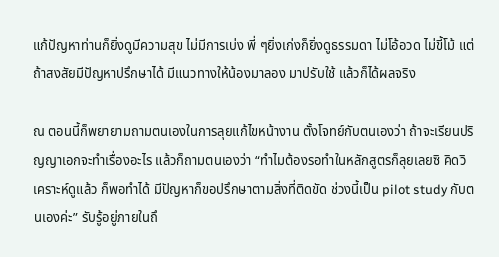แก้ปัญหาท่านก็ยิ่งดูมีความสุข ไม่มีการเบ่ง พี่ ๆยิ่งเก่งก็ยิ่งดูธรรมดา ไม่โอ้อวด ไม่ขี้โม้ แต่ถ้าสงสัยมีปัญหาปรึกษาได้ มีแนวทางให้น้องมาลอง มาปรับใช้ แล้วก็ได้ผลจริง

ณ ตอนนี้ก็พยายามถามตนเองในการลุยแก้ไขหน้างาน ตั้งโจทย์กับตนเองว่า ถ้าจะเรียนปริญญาเอกจะทำเรื่องอะไร แล้วก็ถามตนเองว่า “ทำไมต้องรอทำในหลักสูตรก็ลุยเลยซิ คิดวิเคราะห์ดูแล้ว ก็พอทำได้ มีปัญหาก็ขอปรึกษาตามสิ่งที่ติดขัด ช่วงนี้เป็น pilot study กับตนเองค่ะ” รับรู้อยู่ภายในถึ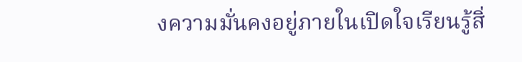งความมั่นคงอยู่ภายในเปิดใจเรียนรู้สิ่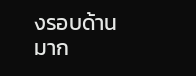งรอบด้านมาก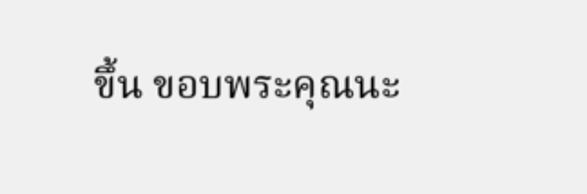ขึ้น ขอบพระคุณนะ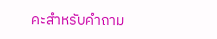คะสำหรับคำถาม